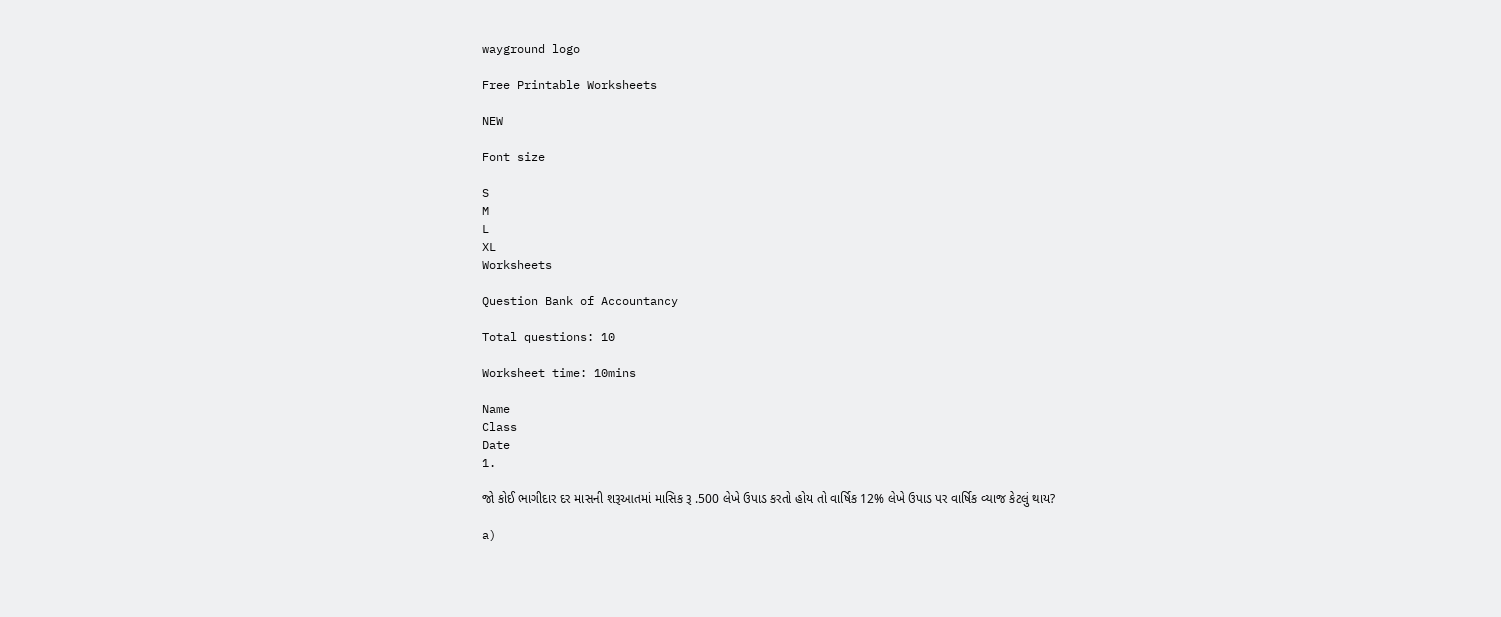wayground logo

Free Printable Worksheets

NEW

Font size

S
M
L
XL
Worksheets

Question Bank of Accountancy

Total questions: 10

Worksheet time: 10mins

Name
Class
Date
1.

જો કોઈ ભાગીદાર દર માસની શરૂઆતમાં માસિક રૂ .500 લેખે ઉપાડ કરતો હોય તો વાર્ષિક 12% લેખે ઉપાડ પર વાર્ષિક વ્યાજ કેટલું થાય?

a)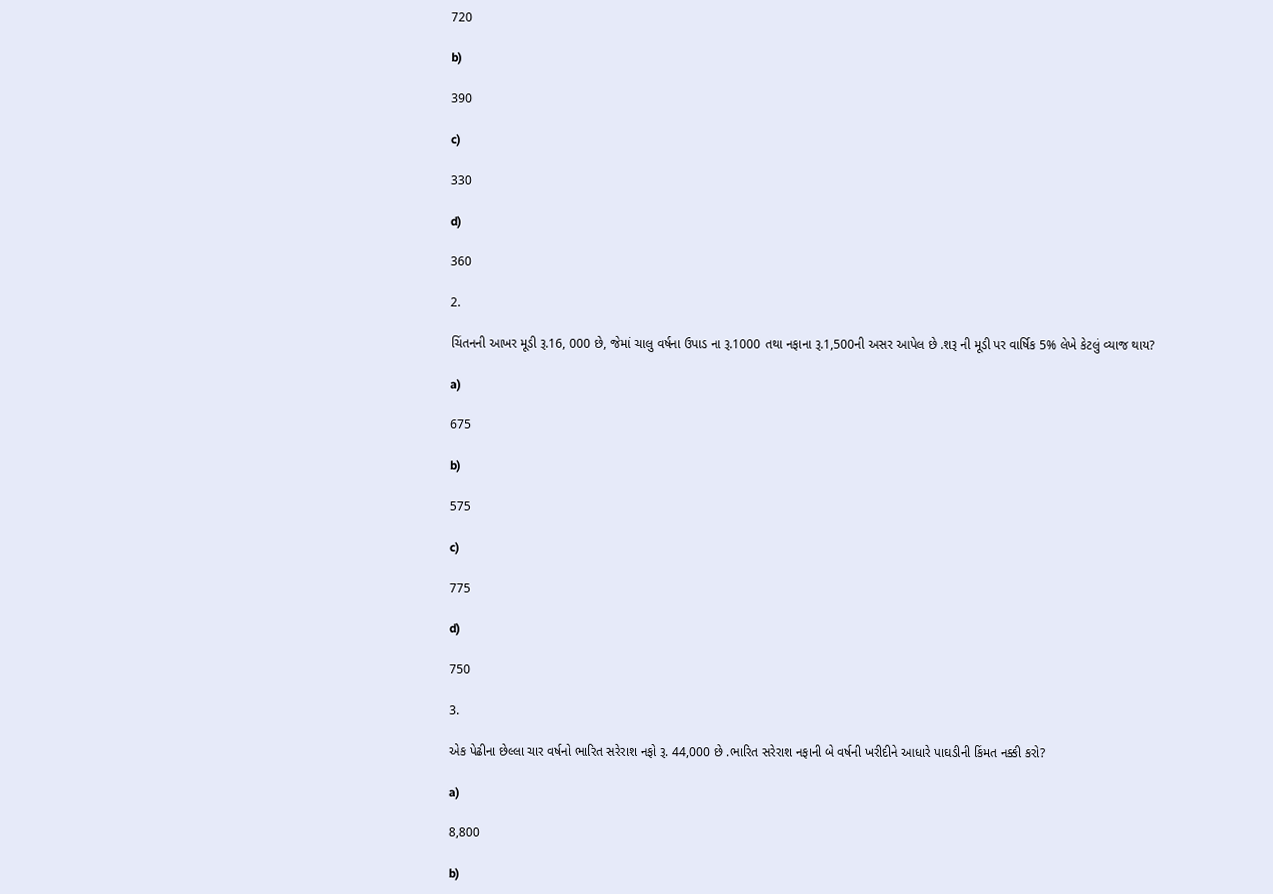720

b)

390

c)

330

d)

360

2.

ચિંતનની આખર મૂડી રૂ.16, 000 છે, જેમાં ચાલુ વર્ષના ઉપાડ ના રૂ.1000 તથા નફાના રૂ.1,500ની અસર આપેલ છે .શરૂ ની મૂડી પર વાર્ષિક 5% લેખે કેટલું વ્યાજ થાય?

a)

675

b)

575

c)

775

d)

750

3.

એક પેઢીના છેલ્લા ચાર વર્ષનો ભારિત સરેરાશ નફો રૂ. 44,000 છે .ભારિત સરેરાશ નફાની બે વર્ષની ખરીદીને આધારે પાઘડીની કિંમત નક્કી કરો?

a)

8,800

b)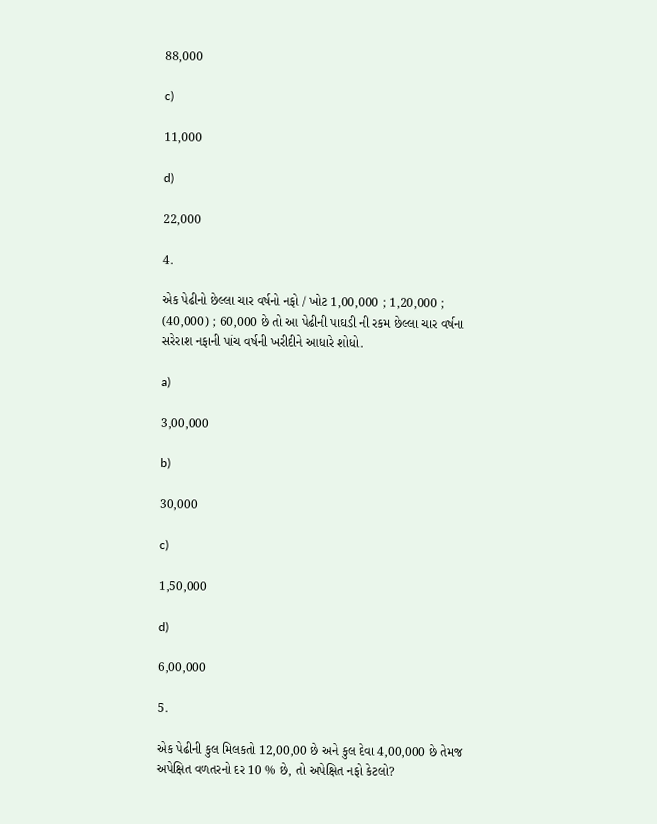88,000

c)

11,000

d)

22,000

4.

એક પેઢીનો છેલ્લા ચાર વર્ષનો નફો / ખોટ 1,00,000 ; 1,20,000 ; (40,000) ; 60,000 છે તો આ પેઢીની પાઘડી ની રકમ છેલ્લા ચાર વર્ષના સરેરાશ નફાની પાંચ વર્ષની ખરીદીને આધારે શોધો.

a)

3,00,000

b)

30,000

c)

1,50,000

d)

6,00,000

5.

એક પેઢીની કુલ મિલકતો 12,00,00 છે અને કુલ દેવા 4,00,000 છે તેમજ અપેક્ષિત વળતરનો દર 10 % છે, તો અપેક્ષિત નફો કેટલો?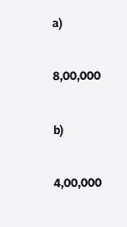a)

8,00,000

b)

4,00,000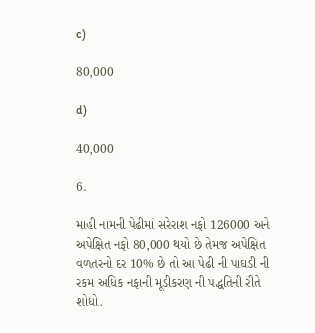c)

80,000

d)

40,000

6.

માહી નામની પેઢીમાં સરેરાશ નફો 126000 અને અપેક્ષિત નફો 80,000 થયો છે તેમજ અપેક્ષિત વળતરનો દર 10% છે તો આ પેઢી ની પાઘડી ની રકમ અધિક નફાની મૂડીકરણ ની પદ્ધતિની રીતે શોધો.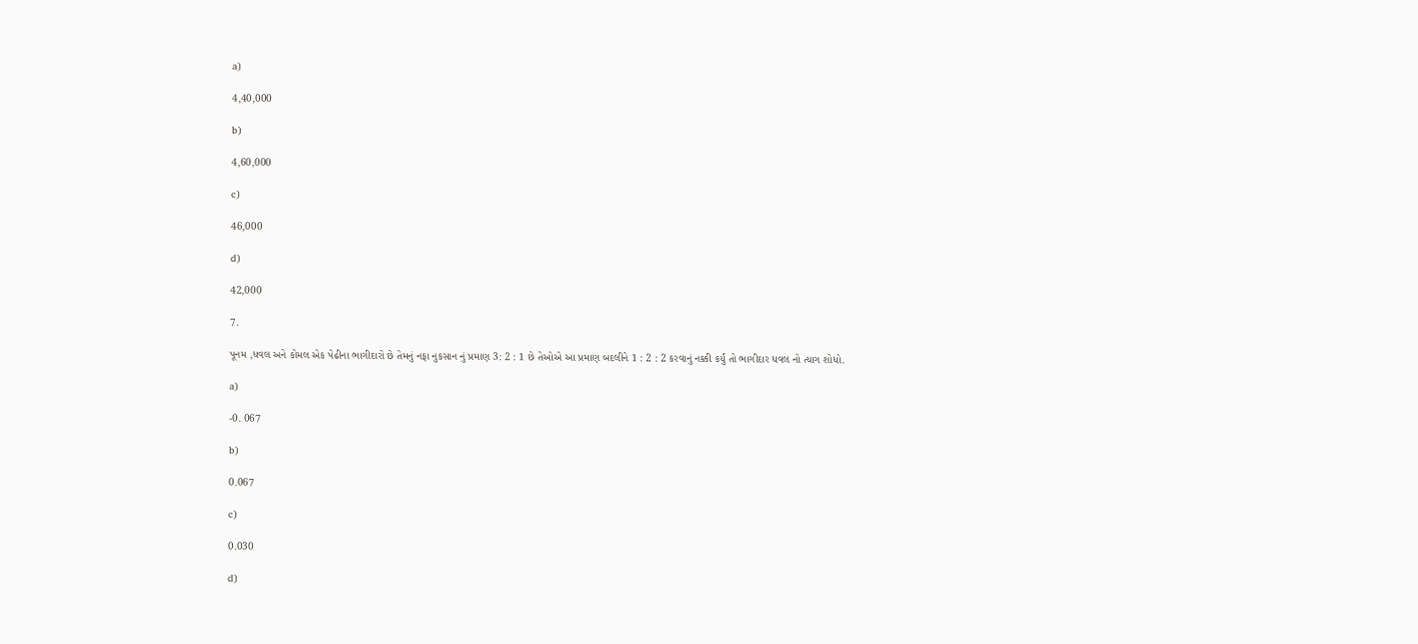a)

4,40,000

b)

4,60,000

c)

46,000

d)

42,000

7.

પૂનમ ,ધવલ અને કોમલ એક પેઢીના ભાગીદારો છે તેમનું નફા નુકસાન નું પ્રમાણ 3: 2 : 1 છે તેઓએ આ પ્રમાણ બદલીને 1 : 2 : 2 કરવાનું નક્કી કર્યું તો ભાગીદાર ધવલ નો ત્યાગ શોધો.

a)

-0. 067

b)

0.067

c)

0.030

d)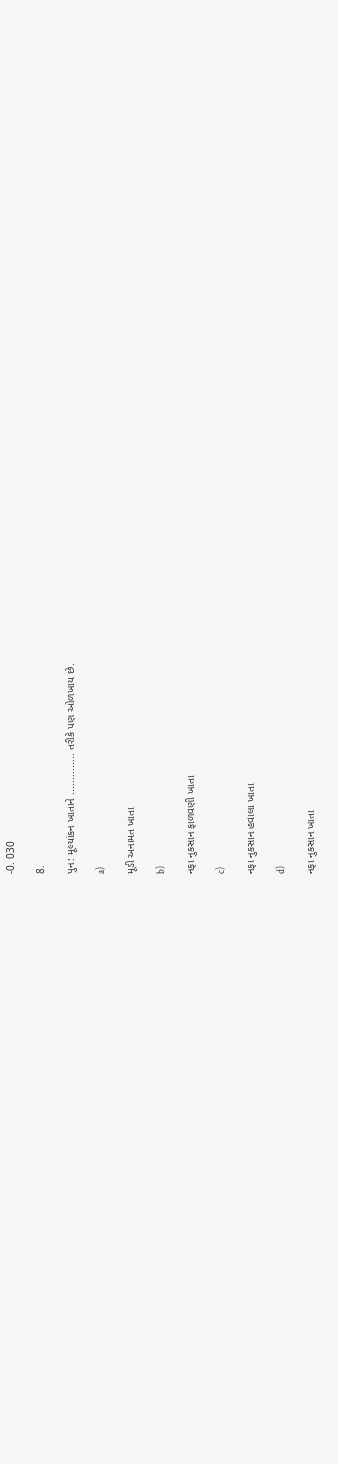-0. 030

8.

પુન: મૂલ્યાંકન ખાતાને .............. તરીકે પણ ઓળખાય છે.

a)

મૂડી અનામત ખાતા

b)

નફા નુકસાન ફાળવણી ખાતા

c)

નફા નુકસાન હવાલા ખાતા

d)

નફા નુકસાન ખાતા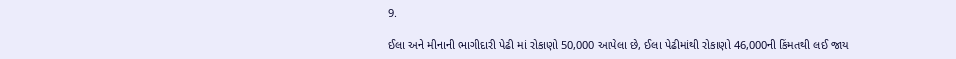9.

ઈલા અને મીનાની ભાગીદારી પેઢી માં રોકાણો 50,000 આપેલા છે, ઈલા પેઢીમાંથી રોકાણો 46,000ની કિંમતથી લઈ જાય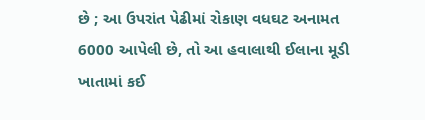છે ; આ ઉપરાંત પેઢીમાં રોકાણ વધઘટ અનામત 6000 આપેલી છે, તો આ હવાલાથી ઈલાના મૂડી ખાતામાં કઈ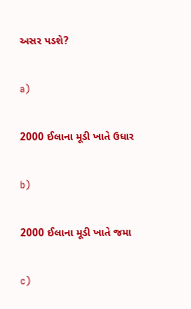અસર પડશે?

a)

2000 ઈલાના મૂડી ખાતે ઉધાર

b)

2000 ઈલાના મૂડી ખાતે જમા

c)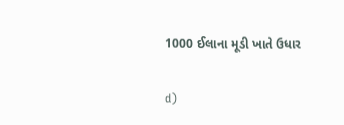1000 ઈલાના મૂડી ખાતે ઉધાર

d)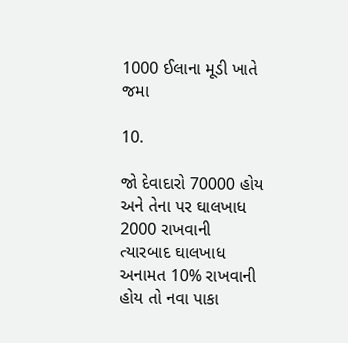1000 ઈલાના મૂડી ખાતે જમા

10.

જો દેવાદારો 70000 હોય અને તેના પર ઘાલખાધ 2000 રાખવાની ત્યારબાદ ઘાલખાધ અનામત 10% રાખવાની હોય તો નવા પાકા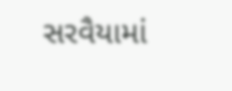સરવૈયામાં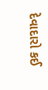દેવાદારો કઈ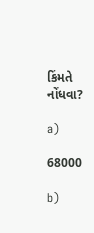કિંમતે નોંધવા?

a)

68000

b)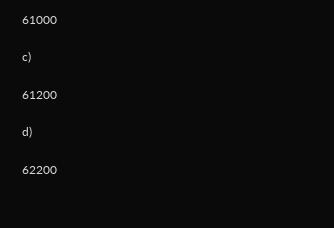61000

c)

61200

d)

62200